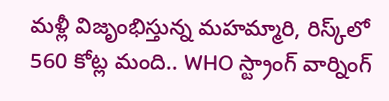మళ్లీ విజృంభిస్తున్న మ‌హ‌మ్మారి, రిస్క్‌లో 560 కోట్ల మంది.. WHO స్ట్రాంగ్ వార్నింగ్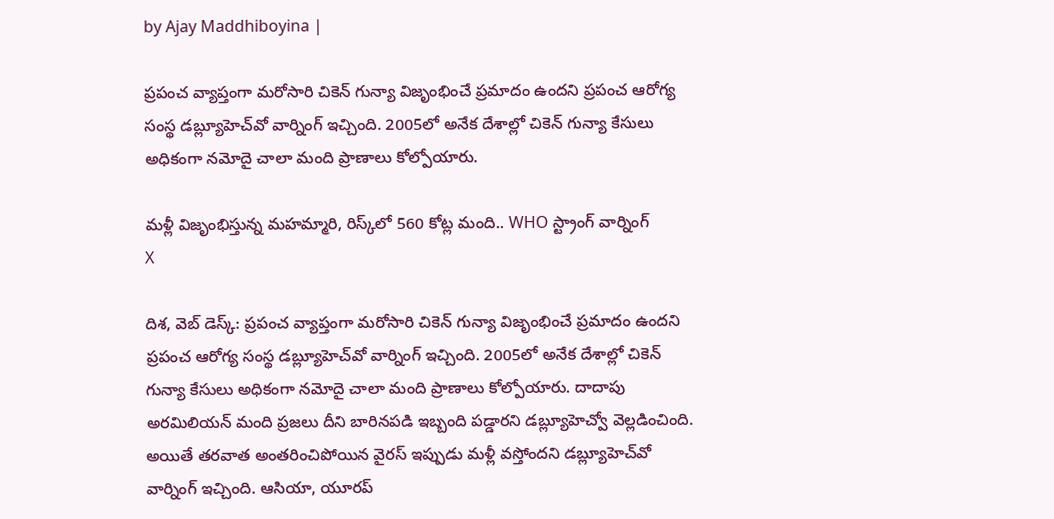by Ajay Maddhiboyina |

ప్రపంచ వ్యాప్తంగా మరోసారి చికెన్ గున్యా విజృంభించే ప్ర‌మాదం ఉంద‌ని ప్ర‌పంచ ఆరోగ్య సంస్థ డ‌బ్ల్యూహెచ్‌వో వార్నింగ్ ఇచ్చింది. 2005లో అనేక దేశాల్లో చికెన్ గున్యా కేసులు అధికంగా నమోదై చాలా మంది ప్రాణాలు కోల్పోయారు.

మళ్లీ విజృంభిస్తున్న మ‌హ‌మ్మారి, రిస్క్‌లో 560 కోట్ల మంది.. WHO స్ట్రాంగ్ వార్నింగ్
X

దిశ‌, వెబ్ డెస్క్: ప్రపంచ వ్యాప్తంగా మరోసారి చికెన్ గున్యా విజృంభించే ప్ర‌మాదం ఉంద‌ని ప్ర‌పంచ ఆరోగ్య సంస్థ డ‌బ్ల్యూహెచ్‌వో వార్నింగ్ ఇచ్చింది. 2005లో అనేక దేశాల్లో చికెన్ గున్యా కేసులు అధికంగా నమోదై చాలా మంది ప్రాణాలు కోల్పోయారు. దాదాపు అరమిలియన్ మంది ప్రజలు దీని బారినపడి ఇబ్బంది పడ్డారని డబ్ల్యూహెచ్వో వెల్లడించింది. అయితే తరవాత అంతరించిపోయిన వైరస్ ఇప్పుడు మళ్లీ వస్తోందని డబ్ల్యూహెచ్‌వో వార్నింగ్ ఇచ్చింది. ఆసియా, యూరప్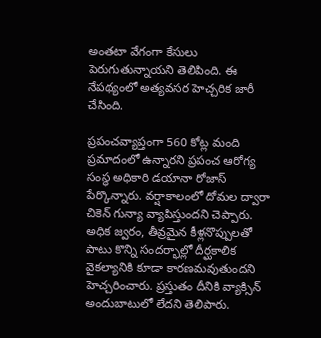అంతటా వేగంగా కేసులు పెరుగుతున్నాయని తెలిపింది. ఈ నేపథ్యంలో అత్యవసర హెచ్చరిక జారీ చేసింది.

ప్రపంచవ్యాప్తంగా 560 కోట్ల మంది ప్రమాదంలో ఉన్నారని ప్రపంచ ఆరోగ్య సంస్థ అధికారి డయానా రోజాస్ పేర్కొన్నారు. వర్షాకాలంలో దోమల ద్వారా చికెన్ గున్యా వ్యాపిస్తుందని చెప్పారు. అధిక జ్వరం, తీవ్రమైన కీళ్లనొప్పులతో పాటు కొన్ని సందర్భాల్లో దీర్ఘకాలిక వైకల్యానికి కూడా కారణమవుతుందని హెచ్చరించారు. ప్రస్తుతం దీనికి వ్యాక్సిన్ అందుబాటులో లేదని తెలిపారు.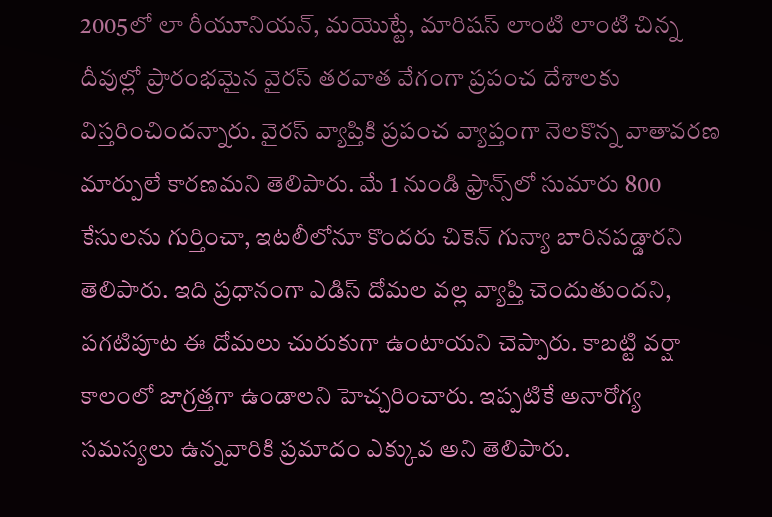2005లో లా రీయూనియన్, మయొట్టే, మారిషస్ లాంటి లాంటి చిన్న దీవుల్లో ప్రారంభమైన వైరస్ తరవాత వేగంగా ప్రపంచ దేశాలకు విస్తరించిందన్నారు. వైరస్ వ్యాప్తికి ప్రపంచ వ్యాప్తంగా నెలకొన్న వాతావరణ మార్పులే కారణమని తెలిపారు. మే 1 నుండి ఫ్రాన్స్‌లో సుమారు 800 కేసులను గుర్తించా, ఇటలీలోనూ కొందరు చికెన్ గున్యా బారినపడ్డారని తెలిపారు. ఇది ప్రధానంగా ఎడిస్ దోమల వల్ల వ్యాప్తి చెందుతుందని, పగటిపూట ఈ దోమలు చురుకుగా ఉంటాయని చెప్పారు. కాబట్టి వర్షా కాలంలో జాగ్రత్తగా ఉండాలని హెచ్చరించారు. ఇప్పటికే అనారోగ్య సమస్యలు ఉన్నవారికి ప్రమాదం ఎక్కువ అని తెలిపారు.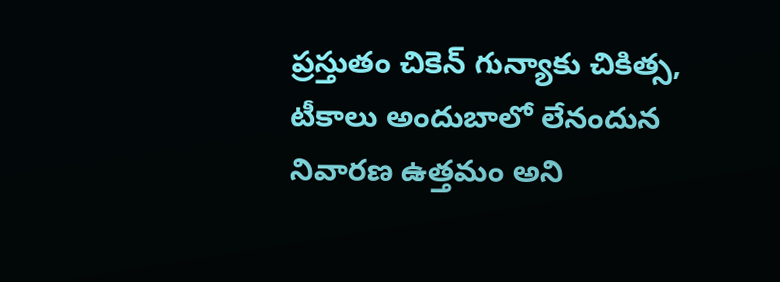ప్రస్తుతం చికెన్ గున్యాకు చికిత్స, టీకాలు అందుబాలో లేనందున నివారణ ఉత్తమం అని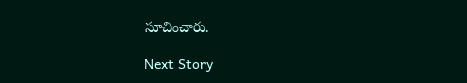సూచించారు.

Next Story